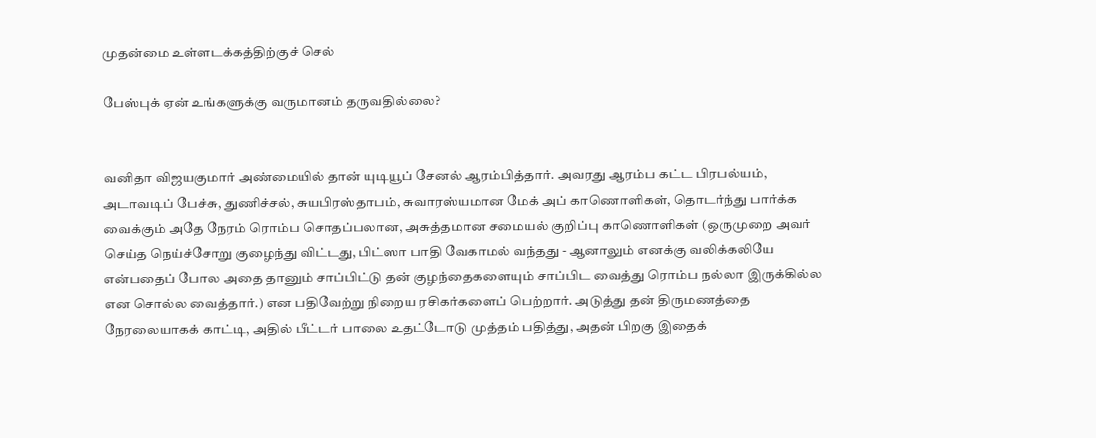முதன்மை உள்ளடக்கத்திற்குச் செல்

பேஸ்புக் ஏன் உங்களுக்கு வருமானம் தருவதில்லை?


வனிதா விஜயகுமார் அண்மையில் தான் யுடியூப் சேனல் ஆரம்பித்தார். அவரது ஆரம்ப கட்ட பிரபல்யம், அடாவடிப் பேச்சு, துணிச்சல், சுயபிரஸ்தாபம், சுவாரஸ்யமான மேக் அப் காணொளிகள், தொடர்ந்து பார்க்க வைக்கும் அதே நேரம் ரொம்ப சொதப்பலான, அசுத்தமான சமையல் குறிப்பு காணொளிகள் (ஒருமுறை அவர் செய்த நெய்ச்சோறு குழைந்து விட்டது, பிட்ஸா பாதி வேகாமல் வந்தது - ஆனாலும் எனக்கு வலிக்கலியே என்பதைப் போல அதை தானும் சாப்பிட்டு தன் குழந்தைகளையும் சாப்பிட வைத்து ரொம்ப நல்லா இருக்கில்ல என சொல்ல வைத்தார்.) என பதிவேற்று நிறைய ரசிகர்களைப் பெற்றார். அடுத்து தன் திருமணத்தை நேரலையாகக் காட்டி, அதில் பீட்டர் பாலை உதட்டோடு முத்தம் பதித்து, அதன் பிறகு இதைக்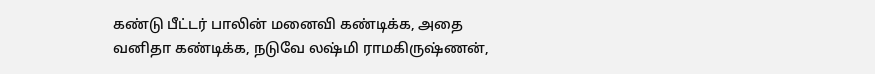கண்டு பீட்டர் பாலின் மனைவி கண்டிக்க, அதை வனிதா கண்டிக்க, நடுவே லஷ்மி ராமகிருஷ்ணன்,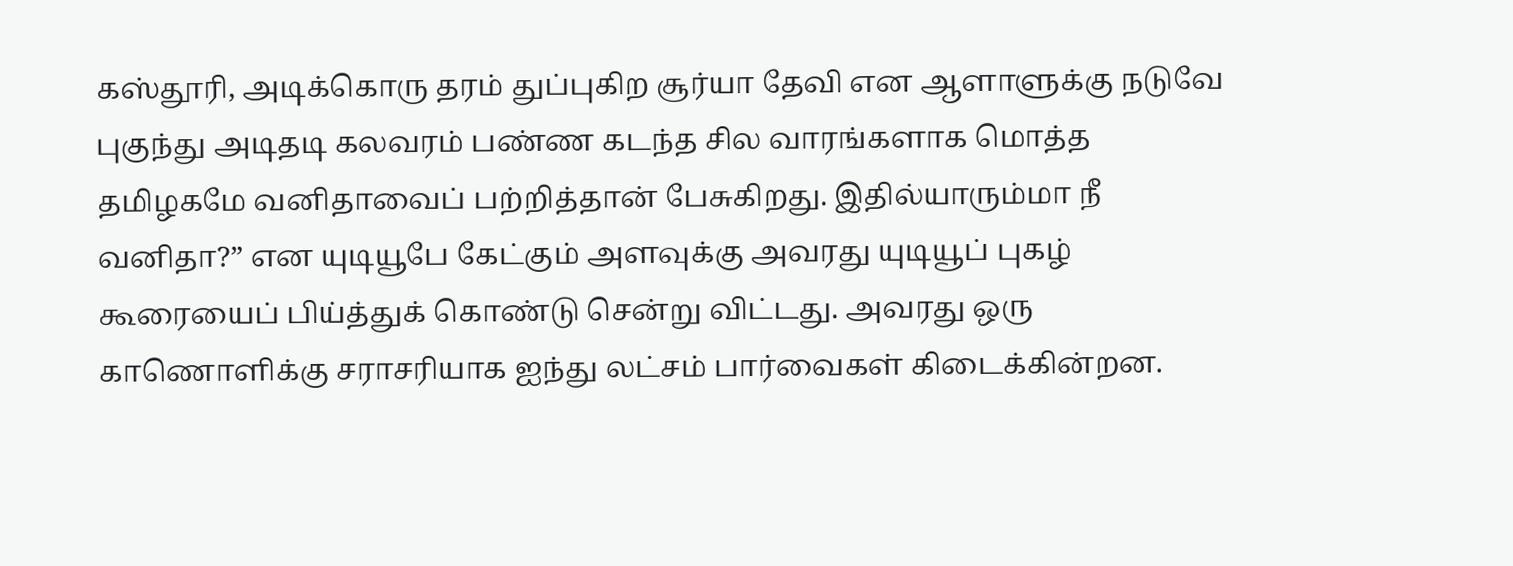கஸ்தூரி, அடிக்கொரு தரம் துப்புகிற சூர்யா தேவி என ஆளாளுக்கு நடுவே புகுந்து அடிதடி கலவரம் பண்ண கடந்த சில வாரங்களாக மொத்த தமிழகமே வனிதாவைப் பற்றித்தான் பேசுகிறது. இதில்யாரும்மா நீ வனிதா?” என யுடியூபே கேட்கும் அளவுக்கு அவரது யுடியூப் புகழ் கூரையைப் பிய்த்துக் கொண்டு சென்று விட்டது. அவரது ஒரு காணொளிக்கு சராசரியாக ஐந்து லட்சம் பார்வைகள் கிடைக்கின்றன.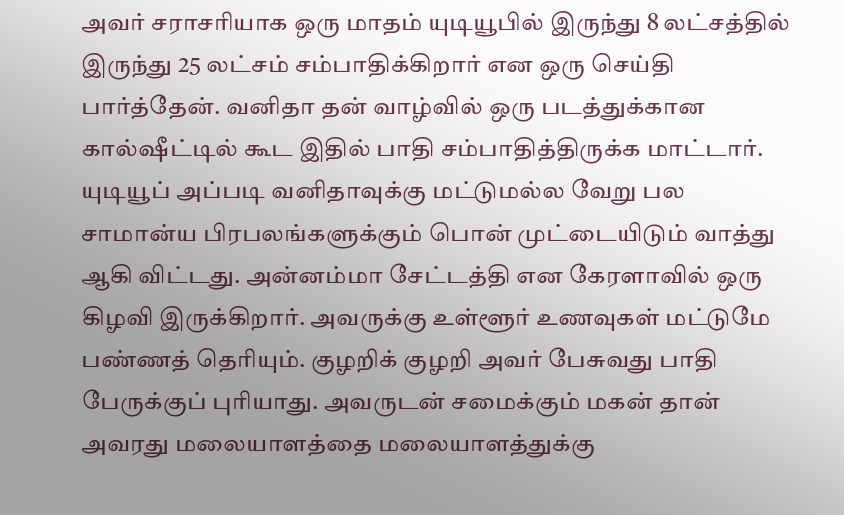அவர் சராசரியாக ஒரு மாதம் யுடியூபில் இருந்து 8 லட்சத்தில் இருந்து 25 லட்சம் சம்பாதிக்கிறார் என ஒரு செய்தி பார்த்தேன். வனிதா தன் வாழ்வில் ஒரு படத்துக்கான கால்ஷீட்டில் கூட இதில் பாதி சம்பாதித்திருக்க மாட்டார். யுடியூப் அப்படி வனிதாவுக்கு மட்டுமல்ல வேறு பல சாமான்ய பிரபலங்களுக்கும் பொன் முட்டையிடும் வாத்து ஆகி விட்டது. அன்னம்மா சேட்டத்தி என கேரளாவில் ஒரு கிழவி இருக்கிறார். அவருக்கு உள்ளூர் உணவுகள் மட்டுமே பண்ணத் தெரியும். குழறிக் குழறி அவர் பேசுவது பாதி பேருக்குப் புரியாது. அவருடன் சமைக்கும் மகன் தான் அவரது மலையாளத்தை மலையாளத்துக்கு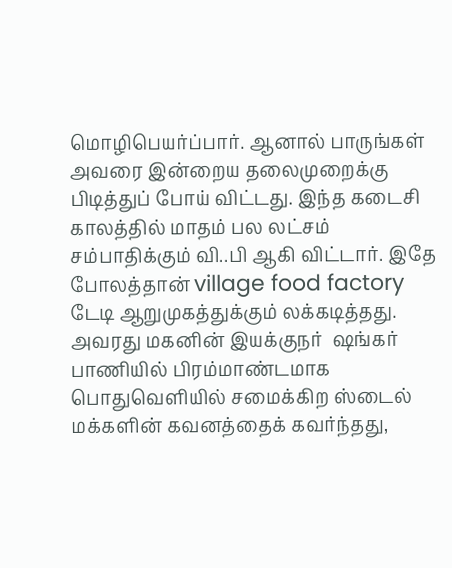மொழிபெயர்ப்பார். ஆனால் பாருங்கள் அவரை இன்றைய தலைமுறைக்கு பிடித்துப் போய் விட்டது. இந்த கடைசி காலத்தில் மாதம் பல லட்சம் சம்பாதிக்கும் வி..பி ஆகி விட்டார். இதே போலத்தான் village food factory டேடி ஆறுமுகத்துக்கும் லக்கடித்தது. அவரது மகனின் இயக்குநர்  ஷங்கர் பாணியில் பிரம்மாண்டமாக பொதுவெளியில் சமைக்கிற ஸ்டைல் மக்களின் கவனத்தைக் கவர்ந்தது,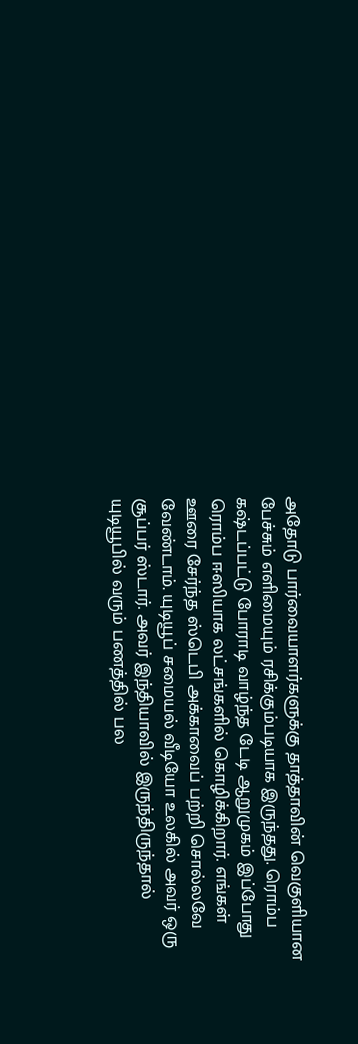அதோடு பார்வையாளர்களுக்கு தாத்தாவின் வெகுளியான பேச்சும் எளிமையும் ரசிக்கும்படியாக இருந்தது. ரொம்ப கஷ்டப்பட்டு போராடி வாழ்ந்த டேடி ஆறுமுகம் இப்போது ரொம்ப ஈஸியாக லட்சங்களில் கொழிக்கிறார். எங்கள் ஊரை சேர்ந்த ஸ்டெபி அக்காவைப் பற்றி சொல்லவே வேண்டாம். யுடியூப் சமையல் வீடியோ உலகில் அவர் ஒரு சூப்பர் ஸ்டார். அவர் இந்தியாவில் இருந்திருந்தால் யுடியூபில் வரும் பணத்தில் பல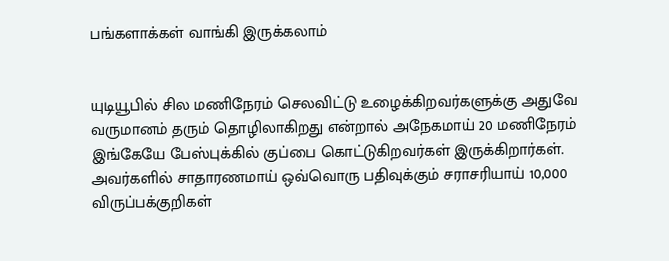பங்களாக்கள் வாங்கி இருக்கலாம்


யுடியூபில் சில மணிநேரம் செலவிட்டு உழைக்கிறவர்களுக்கு அதுவே வருமானம் தரும் தொழிலாகிறது என்றால் அநேகமாய் 20 மணிநேரம் இங்கேயே பேஸ்புக்கில் குப்பை கொட்டுகிறவர்கள் இருக்கிறார்கள். அவர்களில் சாதாரணமாய் ஒவ்வொரு பதிவுக்கும் சராசரியாய் 10,000 விருப்பக்குறிகள்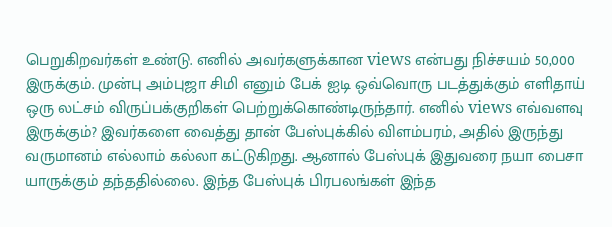பெறுகிறவர்கள் உண்டு. எனில் அவர்களுக்கான views என்பது நிச்சயம் 50,000 இருக்கும். முன்பு அம்புஜா சிமி எனும் பேக் ஐடி ஒவ்வொரு படத்துக்கும் எளிதாய் ஒரு லட்சம் விருப்பக்குறிகள் பெற்றுக்கொண்டிருந்தார். எனில் views எவ்வளவு இருக்கும்? இவர்களை வைத்து தான் பேஸ்புக்கில் விளம்பரம், அதில் இருந்து வருமானம் எல்லாம் கல்லா கட்டுகிறது. ஆனால் பேஸ்புக் இதுவரை நயா பைசா யாருக்கும் தந்ததில்லை. இந்த பேஸ்புக் பிரபலங்கள் இந்த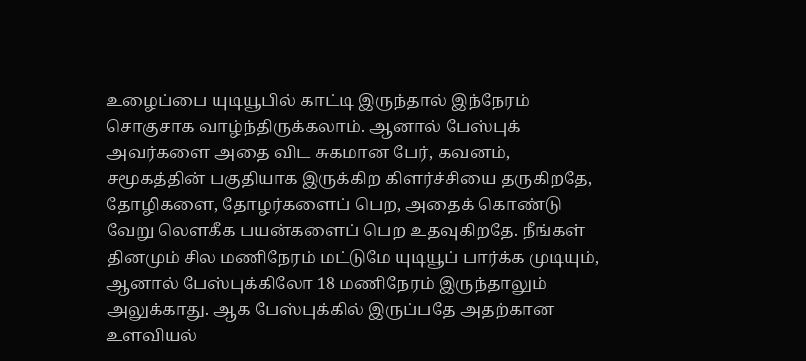உழைப்பை யுடியூபில் காட்டி இருந்தால் இந்நேரம் சொகுசாக வாழ்ந்திருக்கலாம். ஆனால் பேஸ்புக் அவர்களை அதை விட சுகமான பேர், கவனம், சமூகத்தின் பகுதியாக இருக்கிற கிளர்ச்சியை தருகிறதே, தோழிகளை, தோழர்களைப் பெற, அதைக் கொண்டு வேறு லௌகீக பயன்களைப் பெற உதவுகிறதே. நீங்கள் தினமும் சில மணிநேரம் மட்டுமே யுடியூப் பார்க்க முடியும், ஆனால் பேஸ்புக்கிலோ 18 மணிநேரம் இருந்தாலும் அலுக்காது. ஆக பேஸ்புக்கில் இருப்பதே அதற்கான உளவியல்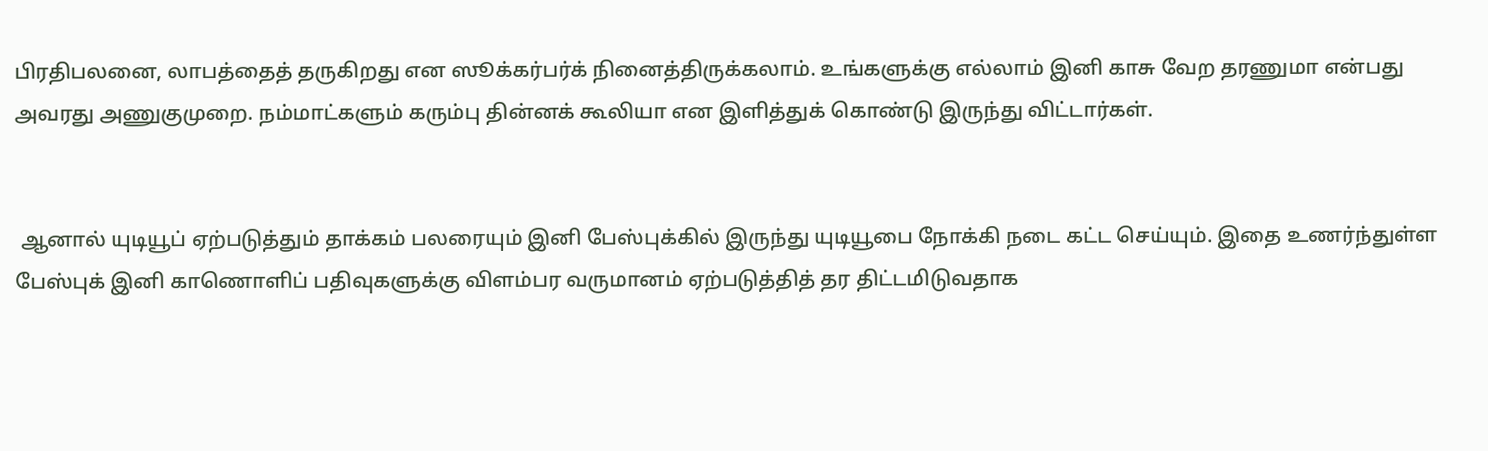பிரதிபலனை, லாபத்தைத் தருகிறது என ஸூக்கர்பர்க் நினைத்திருக்கலாம். உங்களுக்கு எல்லாம் இனி காசு வேற தரணுமா என்பது அவரது அணுகுமுறை. நம்மாட்களும் கரும்பு தின்னக் கூலியா என இளித்துக் கொண்டு இருந்து விட்டார்கள்.


 ஆனால் யுடியூப் ஏற்படுத்தும் தாக்கம் பலரையும் இனி பேஸ்புக்கில் இருந்து யுடியூபை நோக்கி நடை கட்ட செய்யும். இதை உணர்ந்துள்ள பேஸ்புக் இனி காணொளிப் பதிவுகளுக்கு விளம்பர வருமானம் ஏற்படுத்தித் தர திட்டமிடுவதாக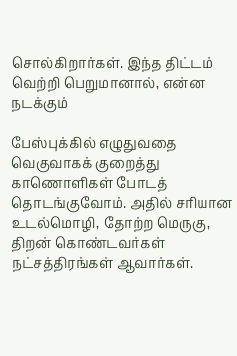சொல்கிறார்கள். இந்த திட்டம் வெற்றி பெறுமானால், என்ன நடக்கும்

பேஸ்புக்கில் எழுதுவதை வெகுவாகக் குறைத்து காணொளிகள் போடத் தொடங்குவோம். அதில் சரியான உடல்மொழி, தோற்ற மெருகு, திறன் கொண்டவர்கள் நட்சத்திரங்கள் ஆவார்கள்.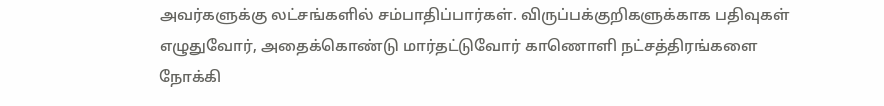அவர்களுக்கு லட்சங்களில் சம்பாதிப்பார்கள். விருப்பக்குறிகளுக்காக பதிவுகள் எழுதுவோர், அதைக்கொண்டு மார்தட்டுவோர் காணொளி நட்சத்திரங்களை நோக்கி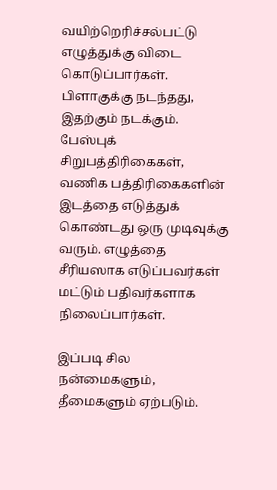வயிற்றெரிச்சல்பட்டு எழுத்துக்கு விடை கொடுப்பார்கள். பிளாகுக்கு நடந்தது, இதற்கும் நடக்கும். பேஸ்புக் சிறுபத்திரிகைகள், வணிக பத்திரிகைகளின் இடத்தை எடுத்துக் கொண்டது ஒரு முடிவுக்கு வரும். எழுத்தை சீரியஸாக எடுப்பவர்கள் மட்டும் பதிவர்களாக நிலைப்பார்கள்.

இப்படி சில நன்மைகளும், தீமைகளும் ஏற்படும்.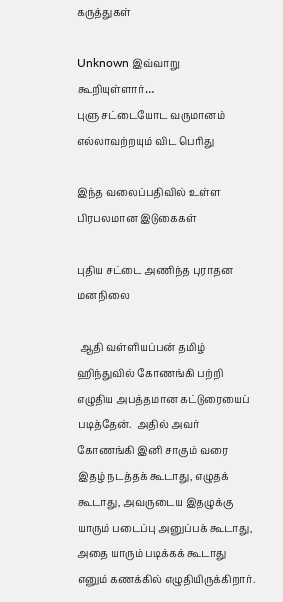கருத்துகள்

Unknown இவ்வாறு கூறியுள்ளார்…
புளு சட்டையோட வருமானம் எல்லாவற்றயும் விட பெரிது

இந்த வலைப்பதிவில் உள்ள பிரபலமான இடுகைகள்

புதிய சட்டை அணிந்த புராதன மனநிலை

 ஆதி வள்ளியப்பன் தமிழ் ஹிந்துவில் கோணங்கி பற்றி எழுதிய அபத்தமான கட்டுரையைப் படித்தேன்.  அதில் அவர் கோணங்கி இனி சாகும் வரை இதழ் நடத்தக் கூடாது, எழுதக் கூடாது, அவருடைய இதழுக்கு யாரும் படைப்பு அனுப்பக் கூடாது, அதை யாரும் படிக்கக் கூடாது எனும் கணக்கில் எழுதியிருக்கிறார்.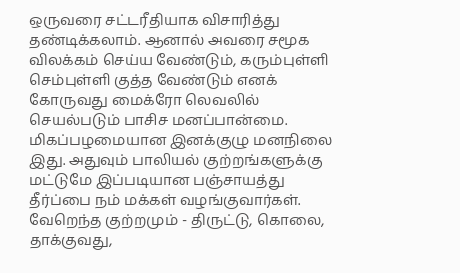ஒருவரை சட்டரீதியாக விசாரித்து தண்டிக்கலாம். ஆனால் அவரை சமூக விலக்கம் செய்ய வேண்டும், கரும்புள்ளி செம்புள்ளி குத்த வேண்டும் எனக் கோருவது மைக்ரோ லெவலில் செயல்படும் பாசிச மனப்பான்மை. மிகப்பழமையான இனக்குழு மனநிலை இது. அதுவும் பாலியல் குற்றங்களுக்கு மட்டுமே இப்படியான பஞ்சாயத்து தீர்ப்பை நம் மக்கள் வழங்குவார்கள். வேறெந்த குற்றமும் - திருட்டு, கொலை, தாக்குவது,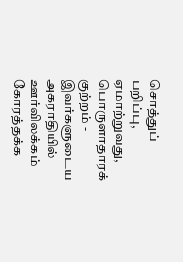சொத்துப் பறிப்பு, ஏமாற்றுவது, பொருளாதாரக் குற்றம் - இவர்களுடைய அகராதியில் ஊர்விலக்கம் கோரத்தக்க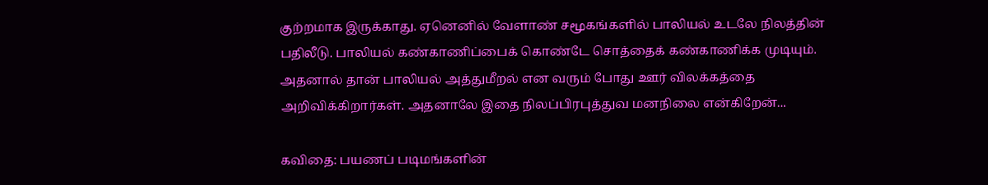குற்றமாக இருக்காது. ஏனெனில் வேளாண் சமூகங்களில் பாலியல் உடலே நிலத்தின் பதிலீடு. பாலியல் கண்காணிப்பைக் கொண்டே சொத்தைக் கண்காணிக்க முடியும். அதனால் தான் பாலியல் அத்துமீறல் என வரும் போது ஊர் விலக்கத்தை அறிவிக்கிறார்கள். அதனாலே இதை நிலப்பிரபுத்துவ மனநிலை என்கிறேன்...

கவிதை: பயணப் படிமங்களின்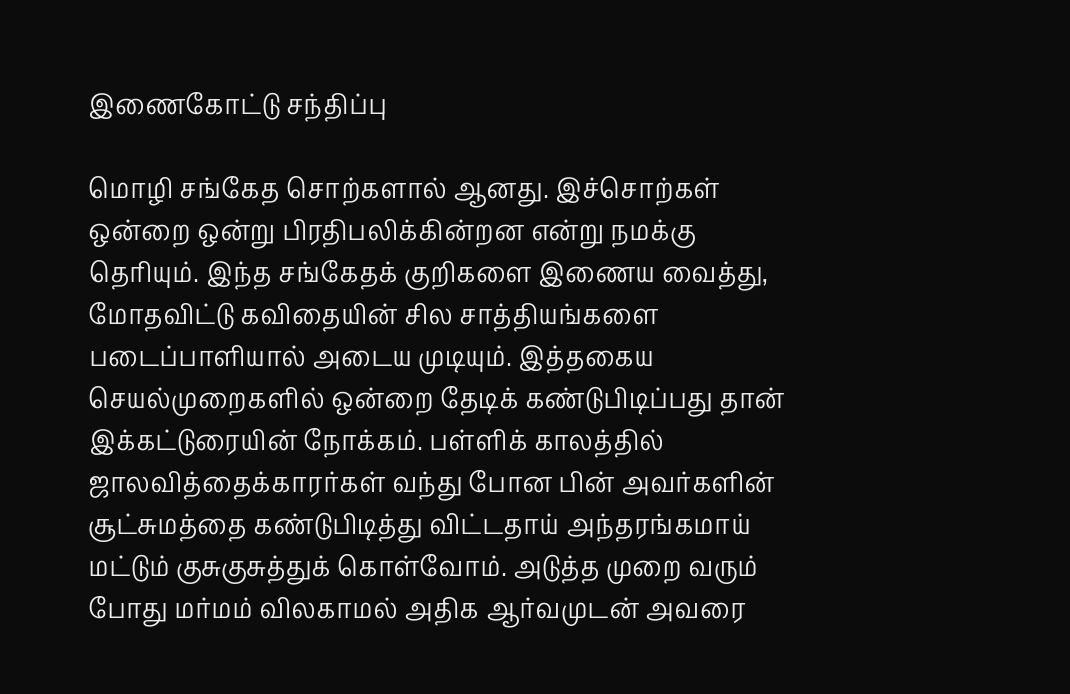இணைகோட்டு சந்திப்பு

மொழி சங்கேத சொற்களால் ஆனது. இச்சொற்கள் ஒன்றை ஒன்று பிரதிபலிக்கின்றன என்று நமக்கு தெரியும். இந்த சங்கேதக் குறிகளை இணைய வைத்து, மோதவிட்டு கவிதையின் சில சாத்தியங்களை படைப்பாளியால் அடைய முடியும். இத்தகைய செயல்முறைகளில் ஒன்றை தேடிக் கண்டுபிடிப்பது தான் இக்கட்டுரையின் நோக்கம். பள்ளிக் காலத்தில் ஜாலவித்தைக்காரர்கள் வந்து போன பின் அவர்களின் சூட்சுமத்தை கண்டுபிடித்து விட்டதாய் அந்தரங்கமாய் மட்டும் குசுகுசுத்துக் கொள்வோம். அடுத்த முறை வரும் போது மர்மம் விலகாமல் அதிக ஆர்வமுடன் அவரை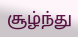சூழ்ந்து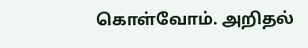கொள்வோம். அறிதல்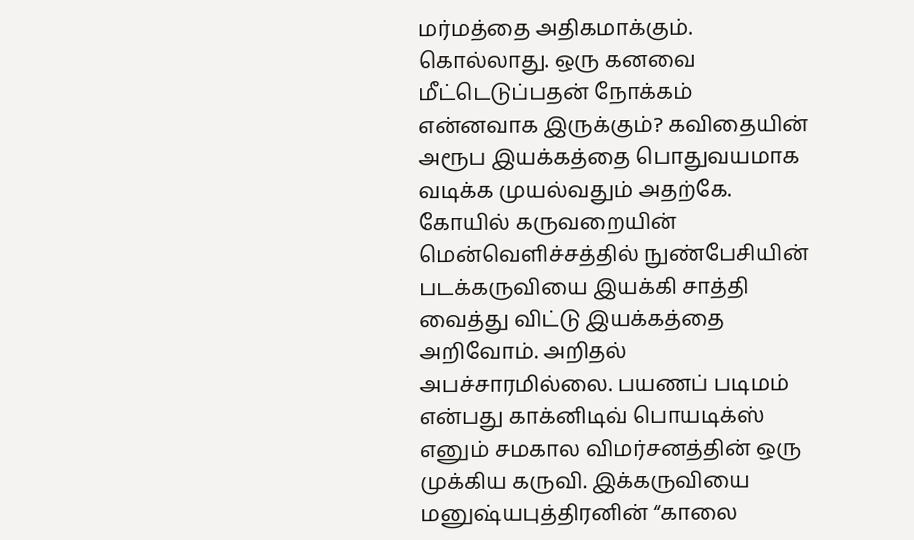மர்மத்தை அதிகமாக்கும். கொல்லாது. ஒரு கனவை மீட்டெடுப்பதன் நோக்கம் என்னவாக இருக்கும்? கவிதையின் அரூப இயக்கத்தை பொதுவயமாக வடிக்க முயல்வதும் அதற்கே. கோயில் கருவறையின் மென்வெளிச்சத்தில் நுண்பேசியின் படக்கருவியை இயக்கி சாத்தி வைத்து விட்டு இயக்கத்தை அறிவோம். அறிதல் அபச்சாரமில்லை. பயணப் படிமம் என்பது காக்னிடிவ் பொயடிக்ஸ் எனும் சமகால விமர்சனத்தின் ஒரு முக்கிய கருவி. இக்கருவியை மனுஷ்யபுத்திரனின் “காலை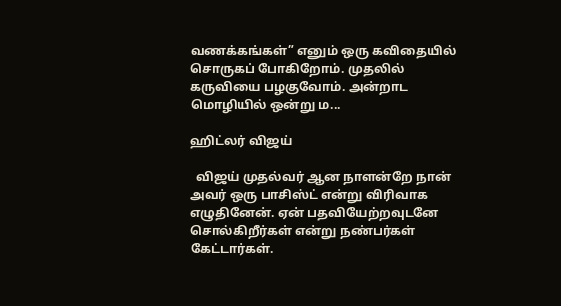வணக்கங்கள்” எனும் ஒரு கவிதையில் சொருகப் போகிறோம். முதலில் கருவியை பழகுவோம். அன்றாட மொழியில் ஒன்று ம...

ஹிட்லர் விஜய்

  விஜய் முதல்வர் ஆன நாளன்றே நான் அவர் ஒரு பாசிஸ்ட் என்று விரிவாக எழுதினேன். ஏன் பதவியேற்றவுடனே சொல்கிறீர்கள் என்று நண்பர்கள் கேட்டார்கள்.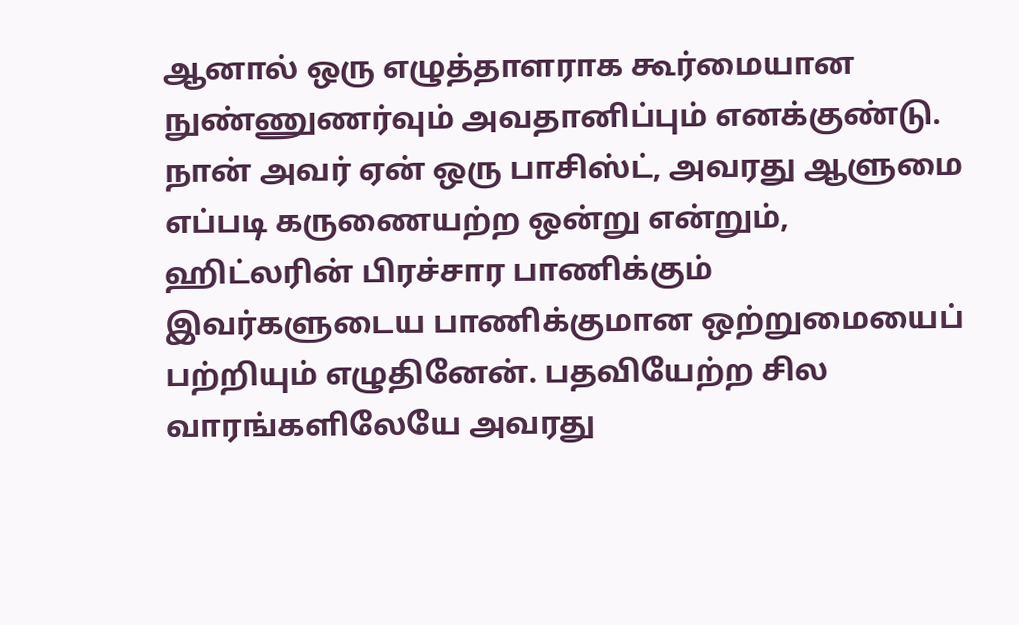ஆனால் ஒரு எழுத்தாளராக கூர்மையான நுண்ணுணர்வும் அவதானிப்பும் எனக்குண்டு. நான் அவர் ஏன் ஒரு பாசிஸ்ட், அவரது ஆளுமை எப்படி கருணையற்ற ஒன்று என்றும், ஹிட்லரின் பிரச்சார பாணிக்கும் இவர்களுடைய பாணிக்குமான ஒற்றுமையைப் பற்றியும் எழுதினேன். பதவியேற்ற சில வாரங்களிலேயே அவரது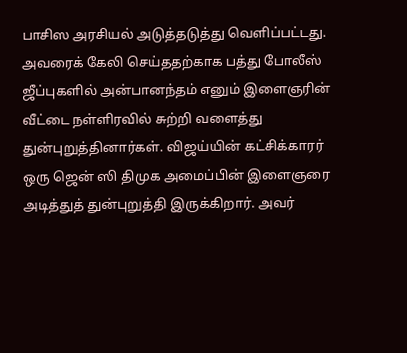பாசிஸ அரசியல் அடுத்தடுத்து வெளிப்பட்டது. அவரைக் கேலி செய்ததற்காக பத்து போலீஸ் ஜீப்புகளில் அன்பானந்தம் எனும் இளைஞரின் வீட்டை நள்ளிரவில் சுற்றி வளைத்து துன்புறுத்தினார்கள். விஜய்யின் கட்சிக்காரர் ஒரு ஜென் ஸி திமுக அமைப்பின் இளைஞரை அடித்துத் துன்புறுத்தி இருக்கிறார். அவர்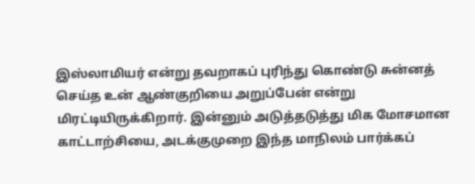இஸ்லாமியர் என்று தவறாகப் புரிந்து கொண்டு சுன்னத் செய்த உன் ஆண்குறியை அறுப்பேன் என்று மிரட்டியிருக்கிறார். இன்னும் அடுத்தடுத்து மிக மோசமான காட்டாற்சியை, அடக்குமுறை இந்த மாநிலம் பார்க்கப்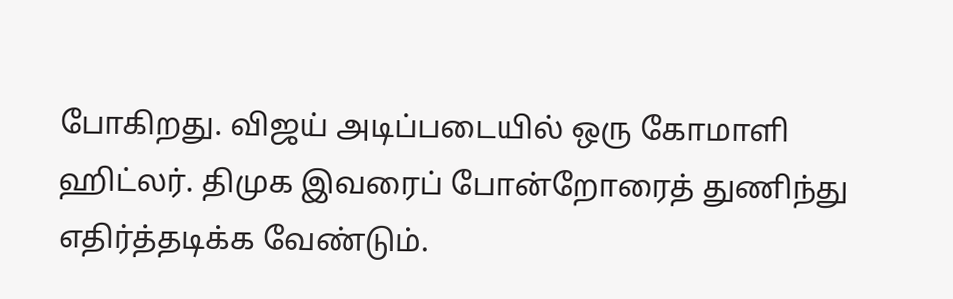போகிறது. விஜய் அடிப்படையில் ஒரு கோமாளி ஹிட்லர். திமுக இவரைப் போன்றோரைத் துணிந்து எதிர்த்தடிக்க வேண்டும்.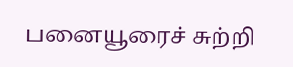பனையூரைச் சுற்றி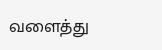வளைத்து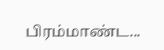பிரம்மாண்ட...